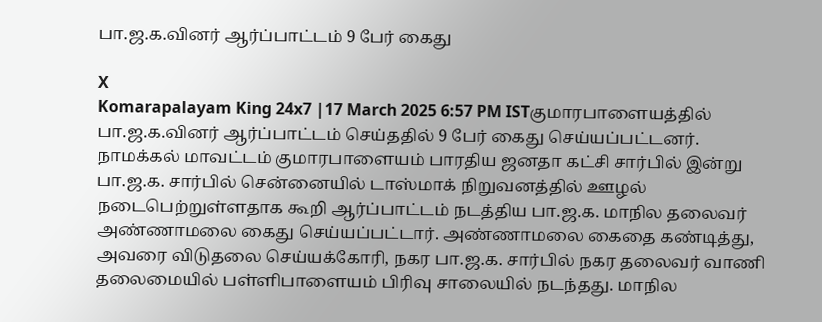பா.ஜ.க.வினர் ஆர்ப்பாட்டம் 9 பேர் கைது

X
Komarapalayam King 24x7 |17 March 2025 6:57 PM ISTகுமாரபாளையத்தில் பா.ஜ.க.வினர் ஆர்ப்பாட்டம் செய்ததில் 9 பேர் கைது செய்யப்பட்டனர்.
நாமக்கல் மாவட்டம் குமாரபாளையம் பாரதிய ஜனதா கட்சி சார்பில் இன்று பா.ஜ.க. சார்பில் சென்னையில் டாஸ்மாக் நிறுவனத்தில் ஊழல் நடைபெற்றுள்ளதாக கூறி ஆர்ப்பாட்டம் நடத்திய பா.ஜ.க. மாநில தலைவர் அண்ணாமலை கைது செய்யப்பட்டார். அண்ணாமலை கைதை கண்டித்து, அவரை விடுதலை செய்யக்கோரி, நகர பா.ஜ.க. சார்பில் நகர தலைவர் வாணி தலைமையில் பள்ளிபாளையம் பிரிவு சாலையில் நடந்தது. மாநில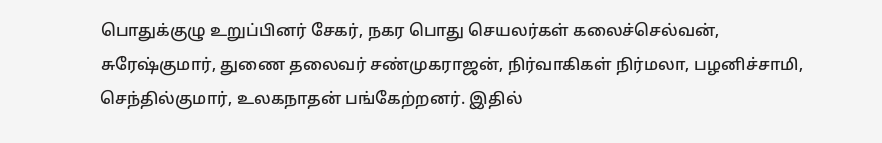பொதுக்குழு உறுப்பினர் சேகர், நகர பொது செயலர்கள் கலைச்செல்வன், சுரேஷ்குமார், துணை தலைவர் சண்முகராஜன், நிர்வாகிகள் நிர்மலா, பழனிச்சாமி, செந்தில்குமார், உலகநாதன் பங்கேற்றனர். இதில்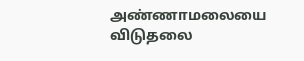அண்ணாமலையை விடுதலை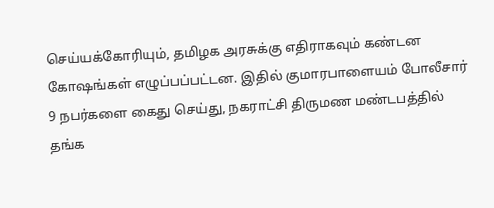செய்யக்கோரியும், தமிழக அரசுக்கு எதிராகவும் கண்டன கோஷங்கள் எழுப்பப்பட்டன. இதில் குமாரபாளையம் போலீசார் 9 நபர்களை கைது செய்து, நகராட்சி திருமண மண்டபத்தில் தங்க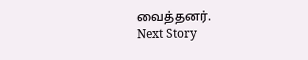வைத்தனர்.
Next Story